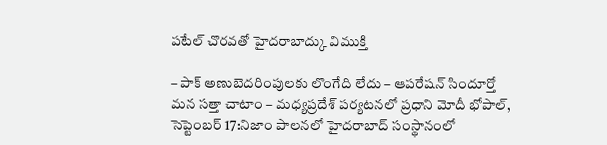పటేల్ చొరవతో హైదరాబాద్కు విముక్తి

– పాక్ అణుబెదరింపులకు లొంగేది లేదు – ఆపరేషన్ సిందూర్తో మన సత్తా చాటాం – మధ్యప్రదేశ్ పర్యటనలో ప్రధాని మోదీ భోపాల్, సెప్టెంబర్ 17:నిజాం పాలనలో హైదరాబాద్ సంస్థానంలో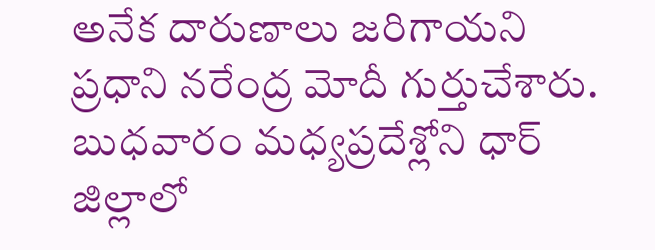అనేక దారుణాలు జరిగాయని ప్రధాని నరేంద్ర మోదీ గుర్తుచేశారు. బుధవారం మధ్యప్రదేశ్లోని ధార్ జిల్లాలో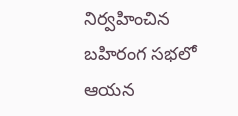నిర్వహించిన బహిరంగ సభలో ఆయన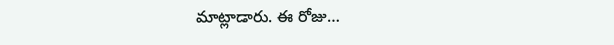మాట్లాడారు. ఈ రోజు…